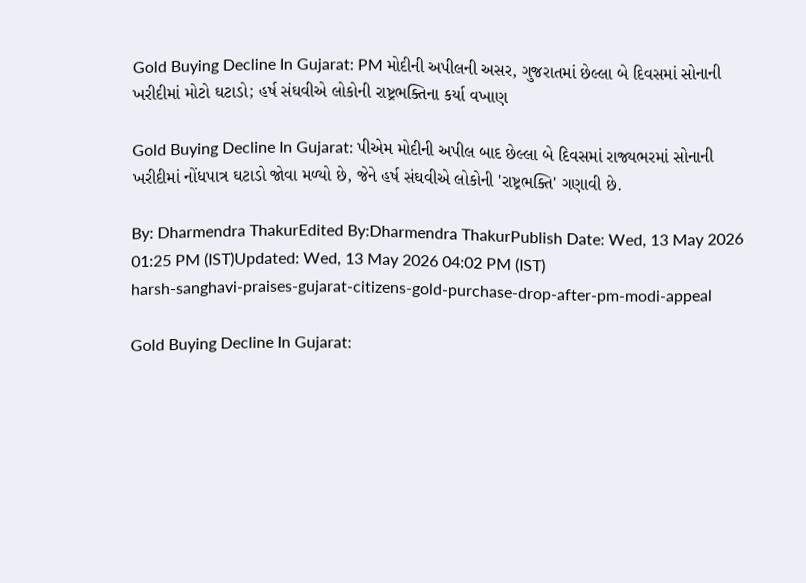Gold Buying Decline In Gujarat: PM મોદીની અપીલની અસર, ગુજરાતમાં છેલ્લા બે દિવસમાં સોનાની ખરીદીમાં મોટો ઘટાડો; હર્ષ સંઘવીએ લોકોની રાષ્ટ્રભક્તિના કર્યા વખાણ

Gold Buying Decline In Gujarat: પીએમ મોદીની અપીલ બાદ છેલ્લા બે દિવસમાં રાજ્યભરમાં સોનાની ખરીદીમાં નોંધપાત્ર ઘટાડો જોવા મળ્યો છે, જેને હર્ષ સંઘવીએ લોકોની 'રાષ્ટ્રભક્તિ' ગણાવી છે.

By: Dharmendra ThakurEdited By:Dharmendra ThakurPublish Date: Wed, 13 May 2026 01:25 PM (IST)Updated: Wed, 13 May 2026 04:02 PM (IST)
harsh-sanghavi-praises-gujarat-citizens-gold-purchase-drop-after-pm-modi-appeal

Gold Buying Decline In Gujarat: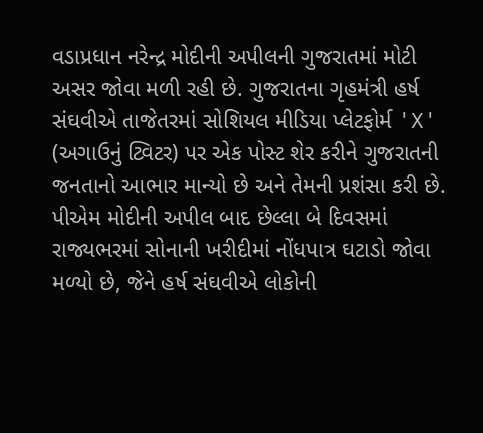વડાપ્રધાન નરેન્દ્ર મોદીની અપીલની ગુજરાતમાં મોટી અસર જોવા મળી રહી છે. ગુજરાતના ગૃહમંત્રી હર્ષ સંઘવીએ તાજેતરમાં સોશિયલ મીડિયા પ્લેટફોર્મ 'X' (અગાઉનું ટ્વિટર) પર એક પોસ્ટ શેર કરીને ગુજરાતની જનતાનો આભાર માન્યો છે અને તેમની પ્રશંસા કરી છે. પીએમ મોદીની અપીલ બાદ છેલ્લા બે દિવસમાં રાજ્યભરમાં સોનાની ખરીદીમાં નોંધપાત્ર ઘટાડો જોવા મળ્યો છે, જેને હર્ષ સંઘવીએ લોકોની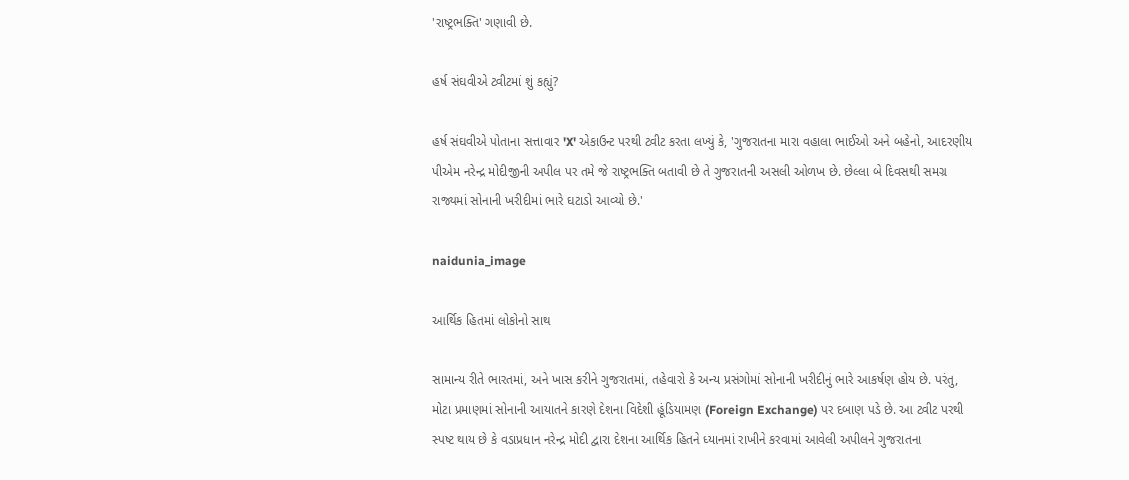'રાષ્ટ્રભક્તિ' ગણાવી છે.

હર્ષ સંઘવીએ ટ્વીટમાં શું કહ્યું?

હર્ષ સંઘવીએ પોતાના સત્તાવાર 'X' એકાઉન્ટ પરથી ટ્વીટ કરતા લખ્યું કે, 'ગુજરાતના મારા વહાલા ભાઈઓ અને બહેનો, આદરણીય પીએમ નરેન્દ્ર મોદીજીની અપીલ પર તમે જે રાષ્ટ્રભક્તિ બતાવી છે તે ગુજરાતની અસલી ઓળખ છે. છેલ્લા બે દિવસથી સમગ્ર રાજ્યમાં સોનાની ખરીદીમાં ભારે ઘટાડો આવ્યો છે.'

naidunia_image

આર્થિક હિતમાં લોકોનો સાથ

સામાન્ય રીતે ભારતમાં, અને ખાસ કરીને ગુજરાતમાં, તહેવારો કે અન્ય પ્રસંગોમાં સોનાની ખરીદીનું ભારે આકર્ષણ હોય છે. પરંતુ, મોટા પ્રમાણમાં સોનાની આયાતને કારણે દેશના વિદેશી હૂંડિયામણ (Foreign Exchange) પર દબાણ પડે છે. આ ટ્વીટ પરથી સ્પષ્ટ થાય છે કે વડાપ્રધાન નરેન્દ્ર મોદી દ્વારા દેશના આર્થિક હિતને ધ્યાનમાં રાખીને કરવામાં આવેલી અપીલને ગુજરાતના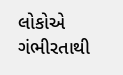લોકોએ ગંભીરતાથી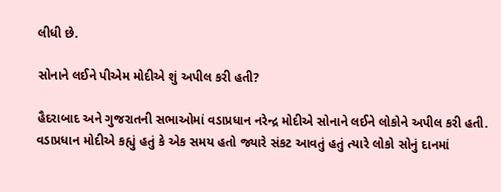લીધી છે.

સોનાને લઈને પીએમ મોદીએ શું અપીલ કરી હતી?

હૈદરાબાદ અને ગુજરાતની સભાઓમાં વડાપ્રધાન નરેન્દ્ર મોદીએ સોનાને લઈને લોકોને અપીલ કરી હતી. વડાપ્રધાન મોદીએ કહ્યું હતું કે એક સમય હતો જ્યારે સંકટ આવતું હતું ત્યારે લોકો સોનું દાનમાં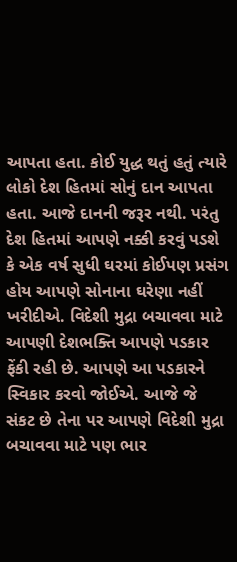આપતા હતા. કોઈ યુદ્ધ થતું હતું ત્યારે લોકો દેશ હિતમાં સોનું દાન આપતા હતા. આજે દાનની જરૂર નથી. પરંતુ દેશ હિતમાં આપણે નક્કી કરવું પડશે કે એક વર્ષ સુધી ઘરમાં કોઈપણ પ્રસંગ હોય આપણે સોનાના ઘરેણા નહીં ખરીદીએ. વિદેશી મુદ્રા બચાવવા માટે આપણી દેશભક્તિ આપણે પડકાર ફેંકી રહી છે. આપણે આ પડકારને સ્વિકાર કરવો જોઈએ. આજે જે સંકટ છે તેના પર આપણે વિદેશી મુદ્રા બચાવવા માટે પણ ભાર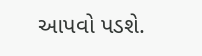આપવો પડશે.